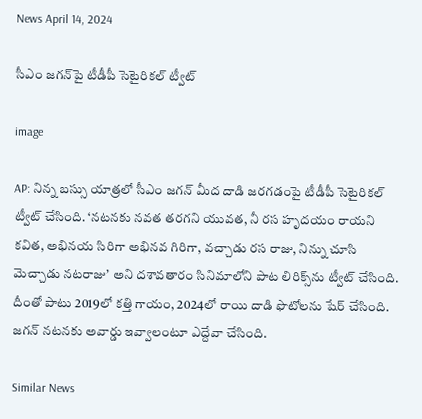News April 14, 2024

సీఎం జగన్‌పై టీడీపీ సెటైరికల్ ట్వీట్

image

AP: నిన్న బస్సు యాత్రలో సీఎం జగన్ మీద దాడి జరగడంపై టీడీపీ సెటైరికల్ ట్వీట్ చేసింది. ‘నటనకు నవత తరగని యువత, నీ రస హృదయం రాయని కవిత, అభినయ సిరి‌గా అభినవ గిరి‌గా, వచ్చాడు రస రాజు, నిన్ను చూసి మెచ్చాడు నటరాజు’ అని దశావతారం సినిమాలోని పాట లిరిక్స్‌ను ట్వీట్ చేసింది. దీంతో పాటు 2019లో కత్తి గాయం, 2024లో రాయి దాడి ఫొటోలను షేర్ చేసింది. జగన్ నటనకు అవార్డు ఇవ్వాలంటూ ఎద్దేవా చేసింది.

Similar News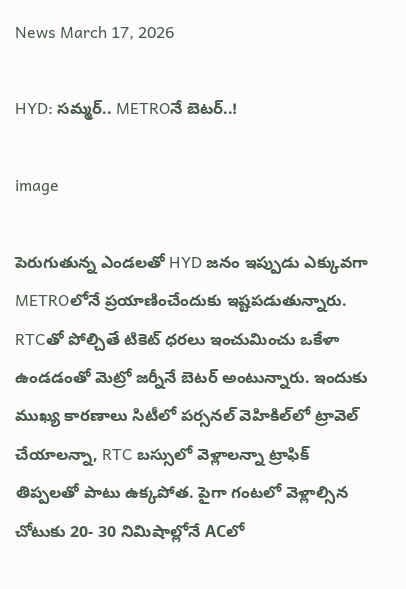News March 17, 2026

HYD: సమ్మర్.. METROనే బెటర్..!

image

పెరుగుతున్న ఎండలతో HYD జనం ఇప్పుడు ఎక్కువగా METROలోనే ప్రయాణించేందుకు ఇష్టపడుతున్నారు. RTCతో పోల్చితే టికెట్ ధరలు ఇంచుమించు ఒకేళా ఉండడంతో మెట్రో జర్నీనే బెటర్ అంటున్నారు. ఇందుకు ముఖ్య కారణాలు సిటీలో పర్సనల్ వెహికిల్‌లో ట్రావెల్ చేయాలన్నా, RTC బస్సులో వెళ్లాలన్నా ట్రాఫిక్ తిప్పలతో పాటు ఉక్కపోత. పైగా గంటలో వెళ్లాల్సిన చోటుకు 20- 30 నిమిషాల్లోనే ACలో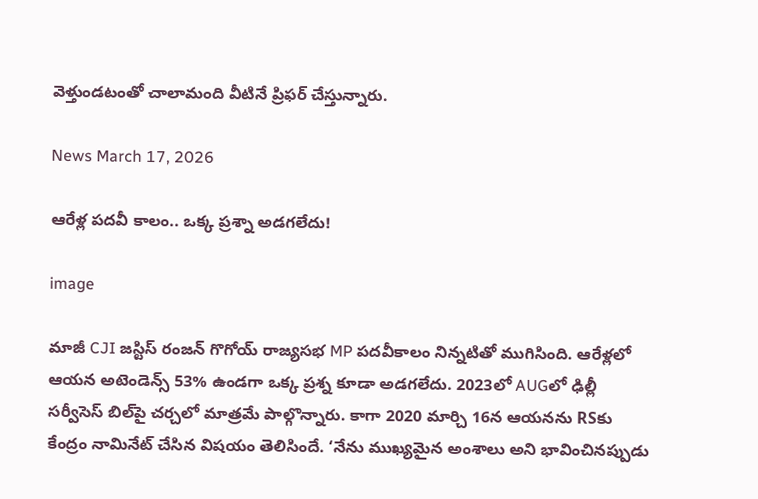వెళ్తుండటంతో చాలామంది వీటినే ప్రిఫర్ చేస్తున్నారు.

News March 17, 2026

ఆరేళ్ల పదవీ కాలం.. ఒక్క ప్రశ్నా అడగలేదు!

image

మాజీ CJI జస్టిస్ రంజన్ గొగోయ్ రాజ్యసభ MP పదవీకాలం నిన్నటితో ముగిసింది. ఆరేళ్లలో ఆయన అటెండెన్స్ 53% ఉండగా ఒక్క ప్రశ్న కూడా అడగలేదు. 2023లో AUGలో ఢిల్లీ సర్వీసెస్ బిల్‌పై చర్చలో మాత్రమే పాల్గొన్నారు. కాగా 2020 మార్చి 16న ఆయనను RSకు కేంద్రం నామినేట్ చేసిన విషయం తెలిసిందే. ‘నేను ముఖ్యమైన అంశాలు అని భావించినప్పుడు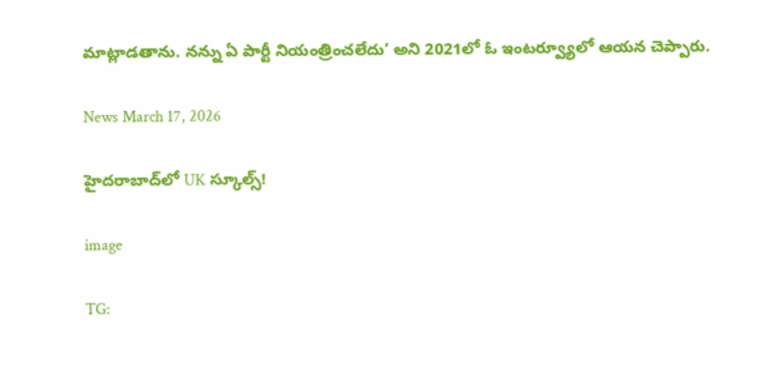మాట్లాడతాను. నన్ను ఏ పార్టీ నియంత్రించలేదు’ అని 2021లో ఓ ఇంటర్వ్యూలో ఆయన చెప్పారు.

News March 17, 2026

హైదరాబాద్‌లో UK స్కూల్స్!

image

TG: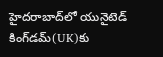హైదరాబాద్‌లో యునైటెడ్ కింగ్‌డమ్(UK)కు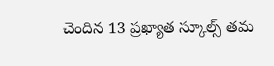చెందిన 13 ప్రఖ్యాత స్కూల్స్ తమ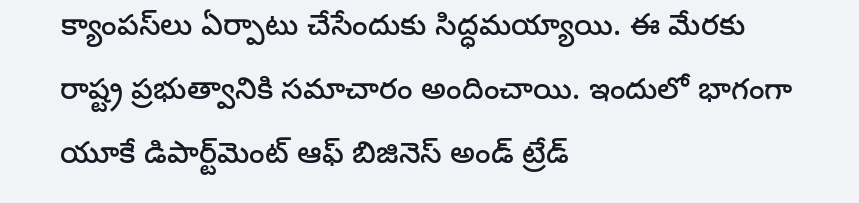క్యాంపస్‌లు ఏర్పాటు చేసేందుకు సిద్ధమయ్యాయి. ఈ మేరకు రాష్ట్ర ప్రభుత్వానికి సమాచారం అందించాయి. ఇందులో భాగంగా యూకే డిపార్ట్‌మెంట్ ఆఫ్ బిజినెస్ అండ్ ట్రేడ్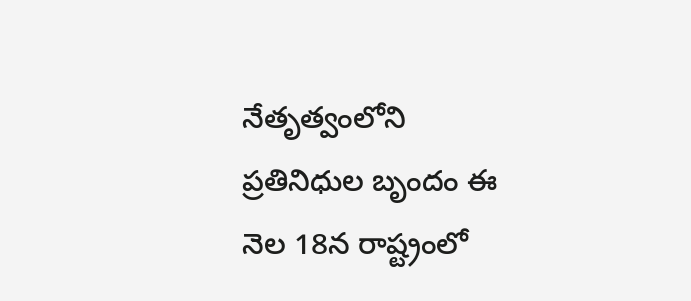నేతృత్వంలోని ప్రతినిధుల బృందం ఈ నెల 18న రాష్ట్రంలో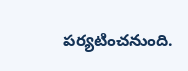పర్యటించనుంది.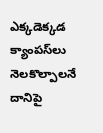ఎక్కడెక్కడ క్యాంపస్‌లు నెలకొల్పాలనే దానిపై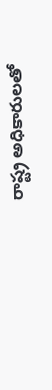రాష్ట్ర అధికారులతో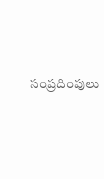సంప్రదింపులు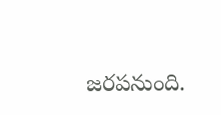జరపనుంది.